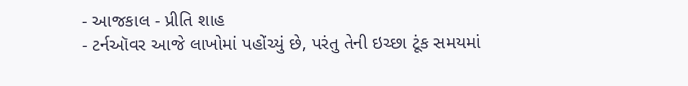- આજકાલ - પ્રીતિ શાહ
- ટર્નઑવર આજે લાખોમાં પહોંચ્યું છે, પરંતુ તેની ઇચ્છા ટૂંક સમયમાં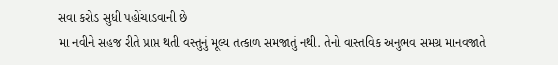સવા કરોડ સુધી પહોંચાડવાની છે
મા નવીને સહજ રીતે પ્રાપ્ત થતી વસ્તુનું મૂલ્ય તત્કાળ સમજાતું નથી. તેનો વાસ્તવિક અનુભવ સમગ્ર માનવજાતે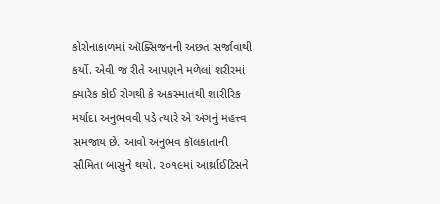કોરોનાકાળમાં ઑક્સિજનની અછત સર્જાવાથી કર્યો. એવી જ રીતે આપણને મળેલાં શરીરમાં ક્યારેક કોઈ રોગથી કે અકસ્માતથી શારીરિક મર્યાદા અનુભવવી પડે ત્યારે એ અંગનું મહત્ત્વ સમજાય છે. આવો અનુભવ કૉલકાતાની સૌમિતા બાસુને થયો. ૨૦૧૯માં આર્થ્રાઈટિસને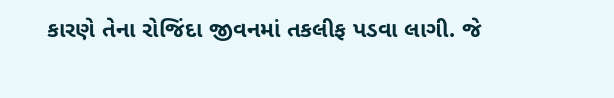કારણે તેના રોજિંદા જીવનમાં તકલીફ પડવા લાગી. જે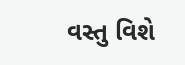વસ્તુ વિશે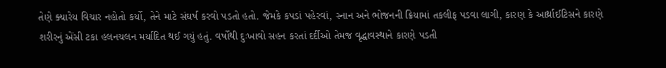તેણે ક્યારેય વિચાર નહોતો કર્યો, તેને માટે સંઘર્ષ કરવો પડતો હતો. જેમકે કપડાં પહેરવાં, સ્નાન અને ભોજનની ક્રિયામાં તકલીફ પડવા લાગી, કારણ કે આર્થ્રાઈટિસને કારણે શરીરનું એંસી ટકા હલનચલન મર્યાદિત થઈ ગયું હતું. વર્ષોથી દુઃખાવો સહન કરતાં દર્દીઓ તેમજ વૃદ્ધાવસ્થાને કારણે પડતી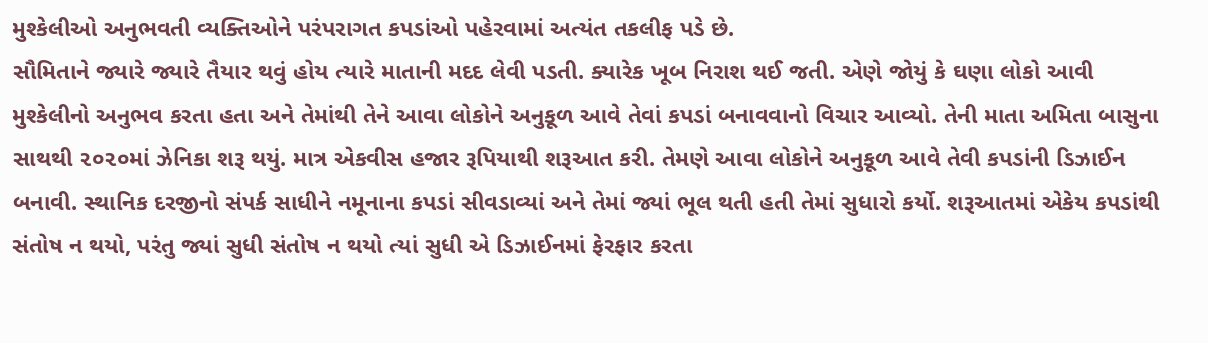મુશ્કેલીઓ અનુભવતી વ્યક્તિઓને પરંપરાગત કપડાંઓ પહેરવામાં અત્યંત તકલીફ પડે છે.
સૌમિતાને જ્યારે જ્યારે તૈયાર થવું હોય ત્યારે માતાની મદદ લેવી પડતી. ક્યારેક ખૂબ નિરાશ થઈ જતી. એણે જોયું કે ઘણા લોકો આવી મુશ્કેલીનો અનુભવ કરતા હતા અને તેમાંથી તેને આવા લોકોને અનુકૂળ આવે તેવાં કપડાં બનાવવાનો વિચાર આવ્યો. તેની માતા અમિતા બાસુના સાથથી ૨૦૨૦માં ઝેનિકા શરૂ થયું. માત્ર એકવીસ હજાર રૂપિયાથી શરૂઆત કરી. તેમણે આવા લોકોને અનુકૂળ આવે તેવી કપડાંની ડિઝાઈન બનાવી. સ્થાનિક દરજીનો સંપર્ક સાધીને નમૂનાના કપડાં સીવડાવ્યાં અને તેમાં જ્યાં ભૂલ થતી હતી તેમાં સુધારો કર્યો. શરૂઆતમાં એકેય કપડાંથી સંતોષ ન થયો, પરંતુ જ્યાં સુધી સંતોષ ન થયો ત્યાં સુધી એ ડિઝાઈનમાં ફેરફાર કરતા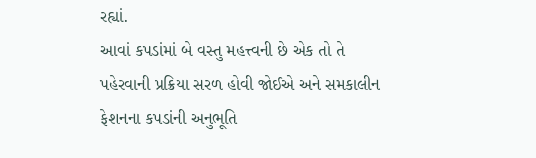રહ્યાં.
આવાં કપડાંમાં બે વસ્તુ મહત્ત્વની છે એક તો તે પહેરવાની પ્રક્રિયા સરળ હોવી જોઈએ અને સમકાલીન ફેશનના કપડાંની અનુભૂતિ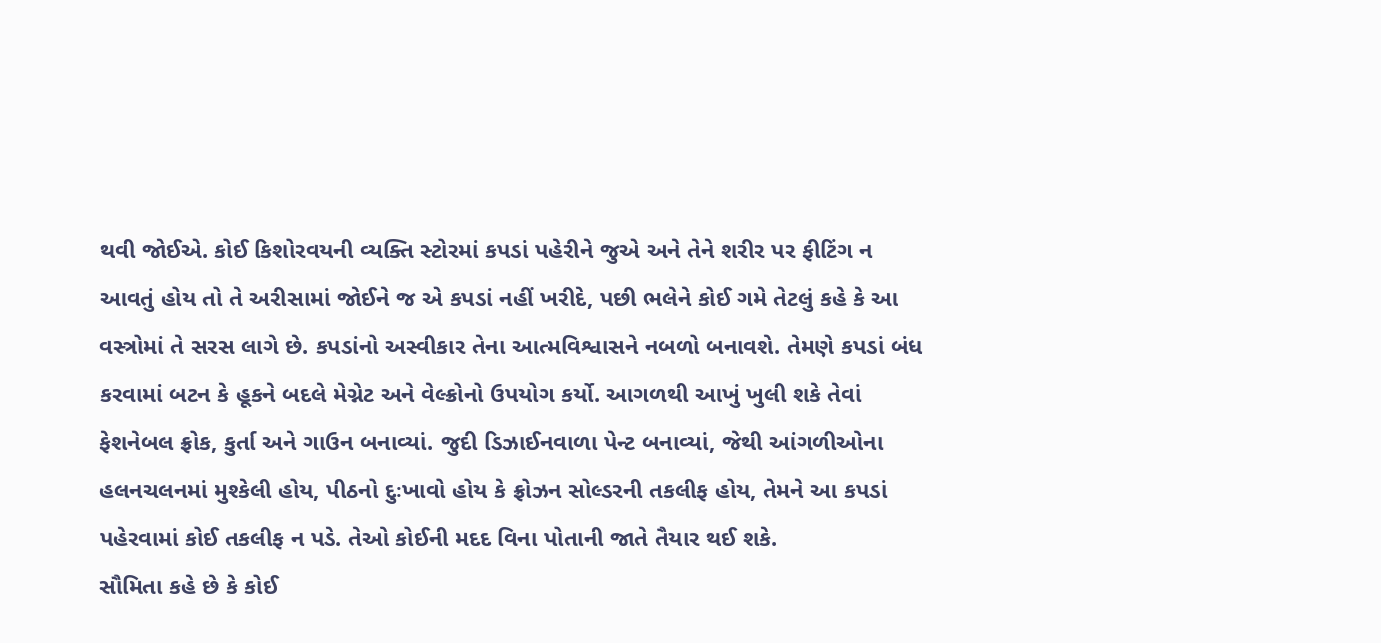થવી જોઈએ. કોઈ કિશોરવયની વ્યક્તિ સ્ટોરમાં કપડાં પહેરીને જુએ અને તેને શરીર પર ફીટિંગ ન આવતું હોય તો તે અરીસામાં જોઈને જ એ કપડાં નહીં ખરીદે, પછી ભલેને કોઈ ગમે તેટલું કહે કે આ વસ્ત્રોમાં તે સરસ લાગે છે. કપડાંનો અસ્વીકાર તેના આત્મવિશ્વાસને નબળો બનાવશે. તેમણે કપડાં બંધ કરવામાં બટન કે હૂકને બદલે મેગ્નેટ અને વેલ્ક્રોનો ઉપયોગ કર્યો. આગળથી આખું ખુલી શકે તેવાં ફેશનેબલ ફ્રોક, કુર્તા અને ગાઉન બનાવ્યાં. જુદી ડિઝાઈનવાળા પેન્ટ બનાવ્યાં, જેથી આંગળીઓના હલનચલનમાં મુશ્કેલી હોય, પીઠનો દુઃખાવો હોય કે ફ્રોઝન સોલ્ડરની તકલીફ હોય, તેમને આ કપડાં પહેરવામાં કોઈ તકલીફ ન પડે. તેઓ કોઈની મદદ વિના પોતાની જાતે તૈયાર થઈ શકે.
સૌમિતા કહે છે કે કોઈ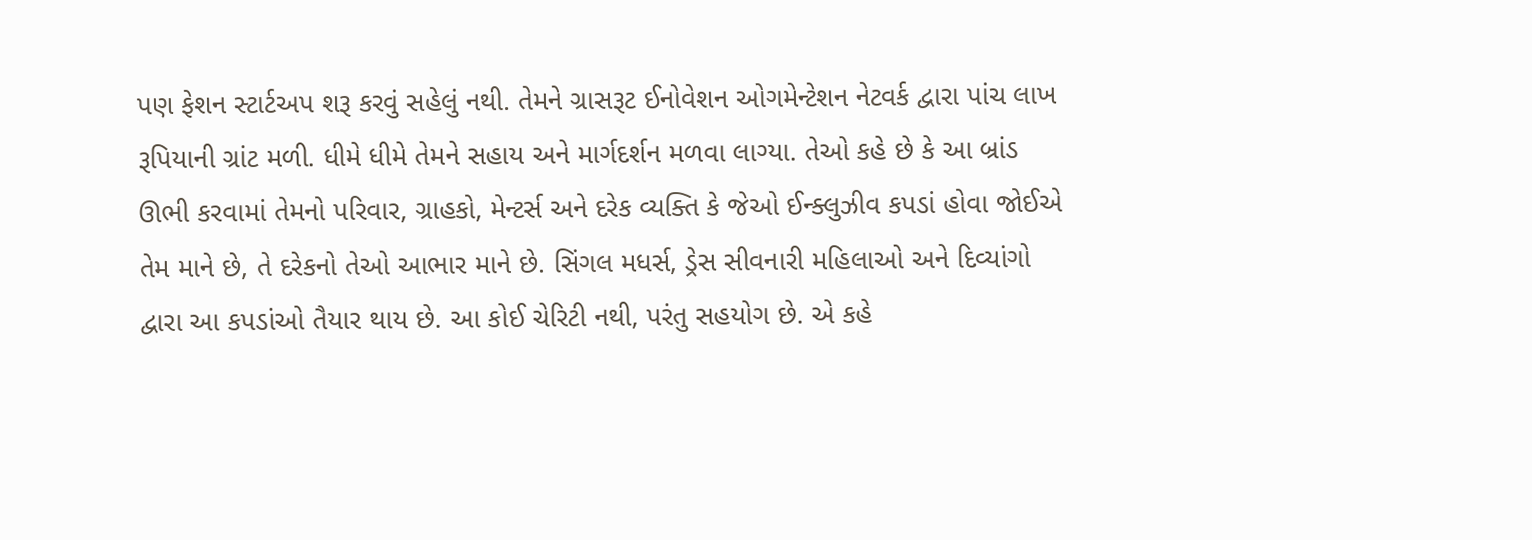પણ ફેશન સ્ટાર્ટઅપ શરૂ કરવું સહેલું નથી. તેમને ગ્રાસરૂટ ઈનોવેશન ઓગમેન્ટેશન નેટવર્ક દ્વારા પાંચ લાખ રૂપિયાની ગ્રાંટ મળી. ધીમે ધીમે તેમને સહાય અને માર્ગદર્શન મળવા લાગ્યા. તેઓ કહે છે કે આ બ્રાંડ ઊભી કરવામાં તેમનો પરિવાર, ગ્રાહકો, મેન્ટર્સ અને દરેક વ્યક્તિ કે જેઓ ઈન્ક્લુઝીવ કપડાં હોવા જોઈએ તેમ માને છે, તે દરેકનો તેઓ આભાર માને છે. સિંગલ મધર્સ, ડ્રેસ સીવનારી મહિલાઓ અને દિવ્યાંગો દ્વારા આ કપડાંઓ તૈયાર થાય છે. આ કોઈ ચેરિટી નથી, પરંતુ સહયોગ છે. એ કહે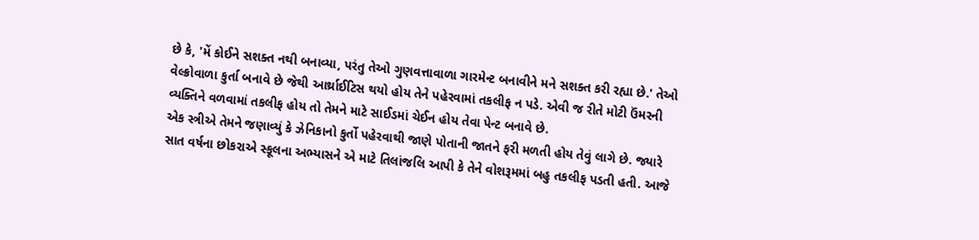છે કે, 'મેં કોઈને સશક્ત નથી બનાવ્યા, પરંતુ તેઓ ગુણવત્તાવાળા ગારમેન્ટ બનાવીને મને સશક્ત કરી રહ્યા છે.' તેઓ વેલ્ક્રોવાળા કુર્તા બનાવે છે જેથી આર્થ્રાઈટિસ થયો હોય તેને પહેરવામાં તકલીફ ન પડે. એવી જ રીતે મોટી ઉંમરની વ્યક્તિને વળવામાં તકલીફ હોય તો તેમને માટે સાઈડમાં ચેઈન હોય તેવા પેન્ટ બનાવે છે.
એક સ્ત્રીએ તેમને જણાવ્યું કે ઝેનિકાનો કુર્તો પહેરવાથી જાણે પોતાની જાતને ફરી મળતી હોય તેવું લાગે છે. જ્યારે સાત વર્ષના છોકરાએ સ્કૂલના અભ્યાસને એ માટે તિલાંજલિ આપી કે તેને વોશરૂમમાં બહુ તકલીફ પડતી હતી. આજે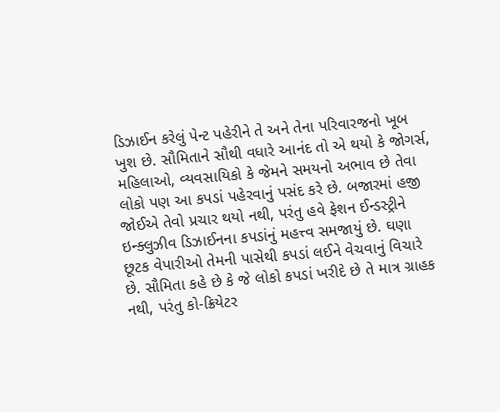ડિઝાઈન કરેલું પેન્ટ પહેરીને તે અને તેના પરિવારજનો ખૂબ ખુશ છે. સૌમિતાને સૌથી વધારે આનંદ તો એ થયો કે જોગર્સ, મહિલાઓ, વ્યવસાયિકો કે જેમને સમયનો અભાવ છે તેવા લોકો પણ આ કપડાં પહેરવાનું પસંદ કરે છે. બજારમાં હજી જોઈએ તેવો પ્રચાર થયો નથી, પરંતુ હવે ફેશન ઈન્ડસ્ટ્રીને ઇન્ક્લુઝીવ ડિઝાઈનના કપડાંનું મહત્ત્વ સમજાયું છે. ઘણા છૂટક વેપારીઓ તેમની પાસેથી કપડાં લઈને વેચવાનું વિચારે છે. સૌમિતા કહે છે કે જે લોકો કપડાં ખરીદે છે તે માત્ર ગ્રાહક નથી, પરંતુ કો-ક્રિયેટર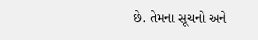છે. તેમના સૂચનો અને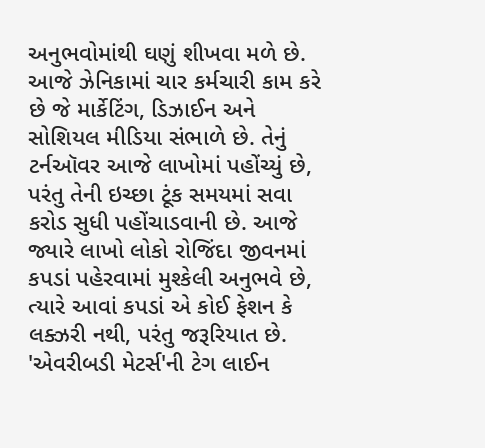અનુભવોમાંથી ઘણું શીખવા મળે છે. આજે ઝેનિકામાં ચાર કર્મચારી કામ કરે છે જે માર્કેટિંગ, ડિઝાઈન અને સોશિયલ મીડિયા સંભાળે છે. તેનું ટર્નઑવર આજે લાખોમાં પહોંચ્યું છે, પરંતુ તેની ઇચ્છા ટૂંક સમયમાં સવા કરોડ સુધી પહોંચાડવાની છે. આજે જ્યારે લાખો લોકો રોજિંદા જીવનમાં કપડાં પહેરવામાં મુશ્કેલી અનુભવે છે, ત્યારે આવાં કપડાં એ કોઈ ફેશન કે લક્ઝરી નથી, પરંતુ જરૂરિયાત છે. 'એવરીબડી મેટર્સ'ની ટેગ લાઈન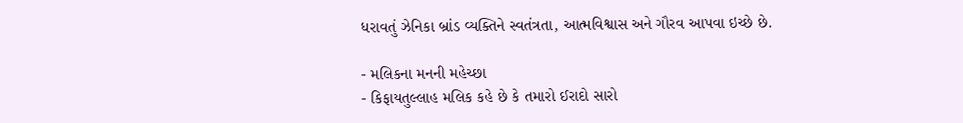ધરાવતું ઝેનિકા બ્રાંડ વ્યક્તિને સ્વતંત્રતા, આત્મવિશ્વાસ અને ગૌરવ આપવા ઇચ્છે છે.

- મલિકના મનની મહેચ્છા
- કિફાયતુલ્લાહ મલિક કહે છે કે તમારો ઈરાદો સારો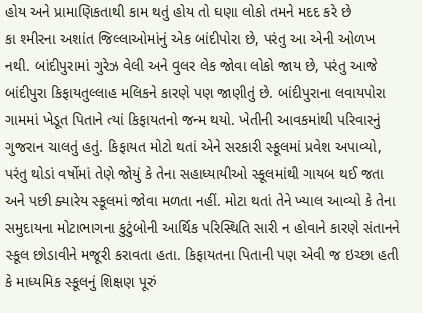હોય અને પ્રામાણિકતાથી કામ થતું હોય તો ઘણા લોકો તમને મદદ કરે છે
કા શ્મીરના અશાંત જિલ્લાઓમાંનું એક બાંદીપોરા છે, પરંતુ આ એની ઓળખ નથી. બાંદીપુરામાં ગુરેઝ વેલી અને વુલર લેક જોવા લોકો જાય છે, પરંતુ આજે બાંદીપુરા કિફાયતુલ્લાહ મલિકને કારણે પણ જાણીતું છે. બાંદીપુરાના લવાયપોરા ગામમાં ખેડૂત પિતાને ત્યાં કિફાયતનો જન્મ થયો. ખેતીની આવકમાંથી પરિવારનું ગુજરાન ચાલતું હતું. કિફાયત મોટો થતાં એને સરકારી સ્કૂલમાં પ્રવેશ અપાવ્યો, પરંતુ થોડાં વર્ષોમાં તેણે જોયું કે તેના સહાધ્યાયીઓ સ્કૂલમાંથી ગાયબ થઈ જતા અને પછી ક્યારેય સ્કૂલમાં જોવા મળતા નહીં. મોટા થતાં તેને ખ્યાલ આવ્યો કે તેના સમુદાયના મોટાભાગના કુટુંબોની આર્થિક પરિસ્થિતિ સારી ન હોવાને કારણે સંતાનને સ્કૂલ છોડાવીને મજૂરી કરાવતા હતા. કિફાયતના પિતાની પણ એવી જ ઇચ્છા હતી કે માધ્યમિક સ્કૂલનું શિક્ષણ પૂરું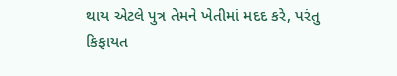થાય એટલે પુત્ર તેમને ખેતીમાં મદદ કરે, પરંતુ કિફાયત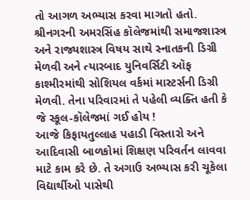તો આગળ અભ્યાસ કરવા માગતો હતો. શ્રીનગરની અમરસિંહ કૉલેજમાંથી સમાજશાસ્ત્ર અને રાજ્યશાસ્ત્ર વિષય સાથે સ્નાતકની ડિગ્રી મેળવી અને ત્યારબાદ યુનિવર્સિટી ઑફ કાશ્મીરમાંથી સોશિયલ વર્કમાં માસ્ટર્સની ડિગ્રી મેળવી. તેના પરિવારમાં તે પહેલી વ્યક્તિ હતી કે જે સ્કૂલ-કૉલેજમાં ગઈ હોય !
આજે કિફાયતુલ્લાહ પહાડી વિસ્તારો અને આદિવાસી બાળકોમાં શિક્ષણ પરિવર્તન લાવવા માટે કામ કરે છે. તે અગાઉ અભ્યાસ કરી ચૂકેલા વિદ્યાર્થીઓ પાસેથી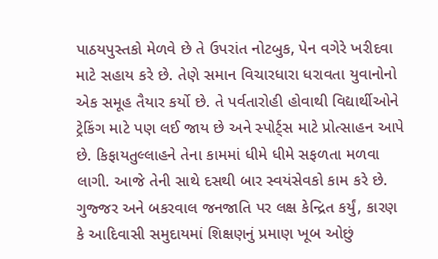પાઠયપુસ્તકો મેળવે છે તે ઉપરાંત નોટબુક, પેન વગેરે ખરીદવા માટે સહાય કરે છે. તેણે સમાન વિચારધારા ધરાવતા યુવાનોનો એક સમૂહ તૈયાર કર્યો છે. તે પર્વતારોહી હોવાથી વિદ્યાર્થીઓને ટ્રેકિંગ માટે પણ લઈ જાય છે અને સ્પોર્ટ્સ માટે પ્રોત્સાહન આપે છે. કિફાયતુલ્લાહને તેના કામમાં ધીમે ધીમે સફળતા મળવા લાગી. આજે તેની સાથે દસથી બાર સ્વયંસેવકો કામ કરે છે. ગુજ્જર અને બકરવાલ જનજાતિ પર લક્ષ કેન્દ્રિત કર્યું, કારણ કે આદિવાસી સમુદાયમાં શિક્ષણનું પ્રમાણ ખૂબ ઓછું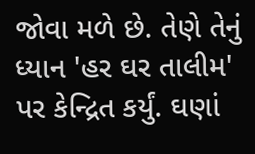જોવા મળે છે. તેણે તેનું ધ્યાન 'હર ઘર તાલીમ' પર કેન્દ્રિત કર્યું. ઘણાં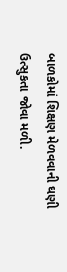બાળકોમાં શિક્ષણ મેળવવાની ઘણી ઉત્સુકતા જોવા મળી.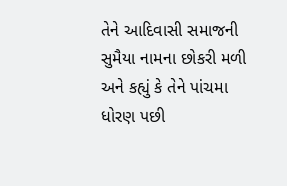તેને આદિવાસી સમાજની સુમૈયા નામના છોકરી મળી અને કહ્યું કે તેને પાંચમા ધોરણ પછી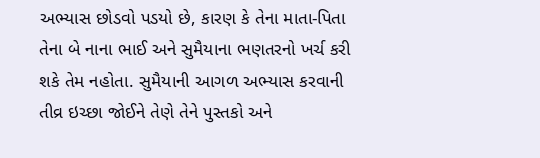અભ્યાસ છોડવો પડયો છે, કારણ કે તેના માતા-પિતા તેના બે નાના ભાઈ અને સુમૈયાના ભણતરનો ખર્ચ કરી શકે તેમ નહોતા. સુમૈયાની આગળ અભ્યાસ કરવાની તીવ્ર ઇચ્છા જોઈને તેણે તેને પુસ્તકો અને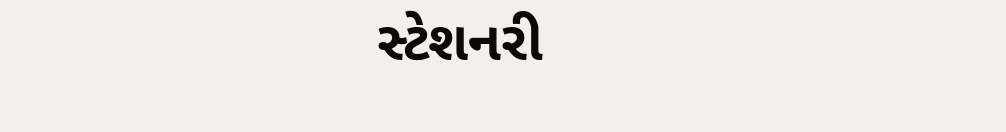સ્ટેશનરી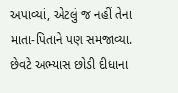અપાવ્યાં, એટલું જ નહીં તેના માતા-પિતાને પણ સમજાવ્યા. છેવટે અભ્યાસ છોડી દીધાના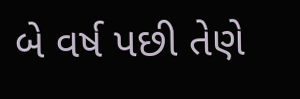બે વર્ષ પછી તેણે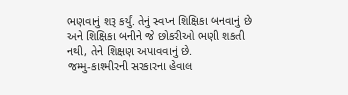ભણવાનું શરૂ કર્યું. તેનું સ્વપ્ન શિક્ષિકા બનવાનું છે અને શિક્ષિકા બનીને જે છોકરીઓ ભણી શકતી નથી, તેને શિક્ષણ અપાવવાનું છે.
જમ્મુ-કાશ્મીરની સરકારના હેવાલ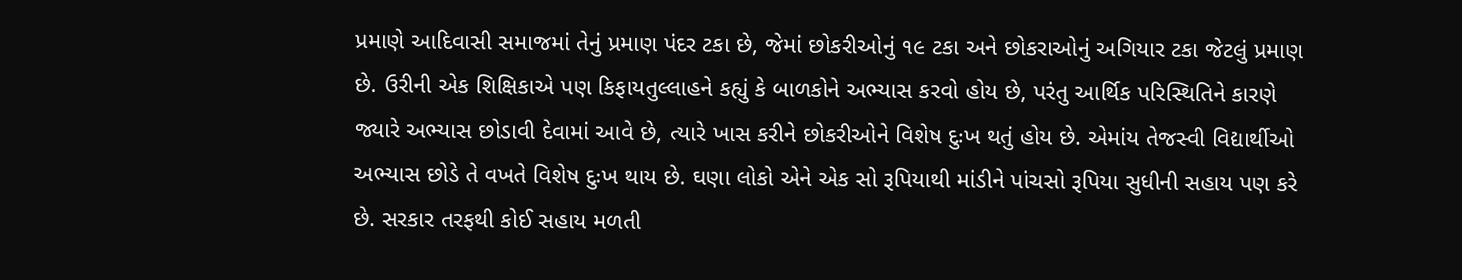પ્રમાણે આદિવાસી સમાજમાં તેનું પ્રમાણ પંદર ટકા છે, જેમાં છોકરીઓનું ૧૯ ટકા અને છોકરાઓનું અગિયાર ટકા જેટલું પ્રમાણ છે. ઉરીની એક શિક્ષિકાએ પણ કિફાયતુલ્લાહને કહ્યું કે બાળકોને અભ્યાસ કરવો હોય છે, પરંતુ આર્થિક પરિસ્થિતિને કારણે જ્યારે અભ્યાસ છોડાવી દેવામાં આવે છે, ત્યારે ખાસ કરીને છોકરીઓને વિશેષ દુઃખ થતું હોય છે. એમાંય તેજસ્વી વિદ્યાર્થીઓ અભ્યાસ છોડે તે વખતે વિશેષ દુઃખ થાય છે. ઘણા લોકો એને એક સો રૂપિયાથી માંડીને પાંચસો રૂપિયા સુધીની સહાય પણ કરે છે. સરકાર તરફથી કોઈ સહાય મળતી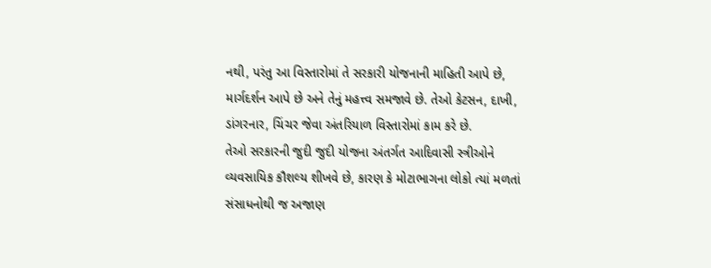નથી, પરંતુ આ વિસ્તારોમાં તે સરકારી યોજનાની માહિતી આપે છે, માર્ગદર્શન આપે છે અને તેનું મહત્ત્વ સમજાવે છે. તેઓ કેટસન, દાખી, ડાંગરનાર, ચિંચર જેવા અંતરિયાળ વિસ્તારોમાં કામ કરે છે.
તેઓ સરકારની જુદી જુદી યોજના અંતર્ગત આદિવાસી સ્ત્રીઓને વ્યવસાયિક કૌશલ્ય શીખવે છે, કારણ કે મોટાભાગના લોકો ત્યાં મળતાં સંસાધનોથી જ અજાણ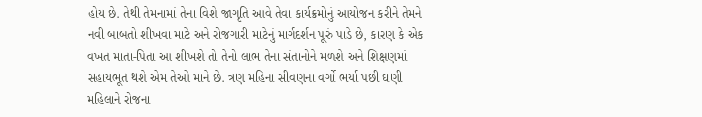હોય છે. તેથી તેમનામાં તેના વિશે જાગૃતિ આવે તેવા કાર્યક્રમોનું આયોજન કરીને તેમને નવી બાબતો શીખવા માટે અને રોજગારી માટેનું માર્ગદર્શન પૂરું પાડે છે, કારણ કે એક વખત માતા-પિતા આ શીખશે તો તેનો લાભ તેના સંતાનોને મળશે અને શિક્ષણમાં સહાયભૂત થશે એમ તેઓ માને છે. ત્રણ મહિના સીવણના વર્ગો ભર્યા પછી ઘણી મહિલાને રોજના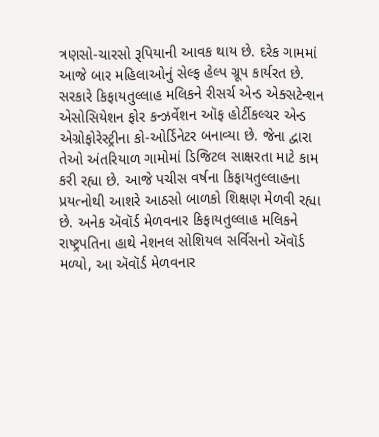ત્રણસો-ચારસો રૂપિયાની આવક થાય છે. દરેક ગામમાં આજે બાર મહિલાઓનું સેલ્ફ હેલ્પ ગ્રૂપ કાર્યરત છે. સરકારે કિફાયતુલ્લાહ મલિકને રીસર્ચ એન્ડ એક્સટેન્શન એસોસિયેશન ફોર કન્ઝર્વેશન ઑફ હોર્ટીકલ્ચર એન્ડ એગ્રોફોરેસ્ટ્રીના કો-ઓર્ડિનેટર બનાવ્યા છે. જેના દ્વારા તેઓ અંતરિયાળ ગામોમાં ડિજિટલ સાક્ષરતા માટે કામ કરી રહ્યા છે. આજે પચીસ વર્ષના કિફાયતુલ્લાહના પ્રયત્નોથી આશરે આઠસો બાળકો શિક્ષણ મેળવી રહ્યા છે. અનેક ઍવૉર્ડ મેળવનાર કિફાયતુલ્લાહ મલિકને રાષ્ટ્રપતિના હાથે નેશનલ સોશિયલ સર્વિસનો ઍવૉર્ડ મળ્યો, આ ઍવૉર્ડ મેળવનાર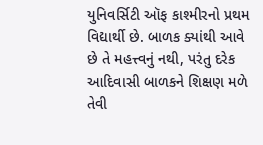યુનિવર્સિટી ઑફ કાશ્મીરનો પ્રથમ વિદ્યાર્થી છે. બાળક ક્યાંથી આવે છે તે મહત્ત્વનું નથી, પરંતુ દરેક આદિવાસી બાળકને શિક્ષણ મળે તેવી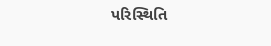પરિસ્થિતિ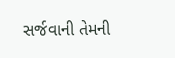સર્જવાની તેમની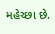મહેચ્છા છે.